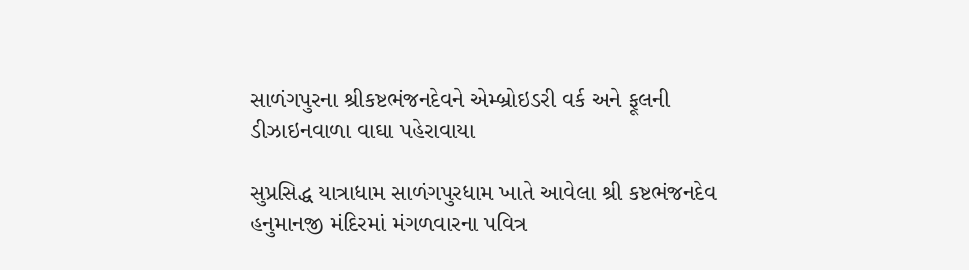સાળંગપુરના શ્રીકષ્ટભંજનદેવને એમ્બ્રોઇડરી વર્ક અને ફૂલની ડીઝાઇનવાળા વાઘા પહેરાવાયા

સુપ્રસિદ્ધ યાત્રાધામ સાળંગપુરધામ ખાતે આવેલા શ્રી કષ્ટભંજનદેવ હનુમાનજી મંદિરમાં મંગળવારના પવિત્ર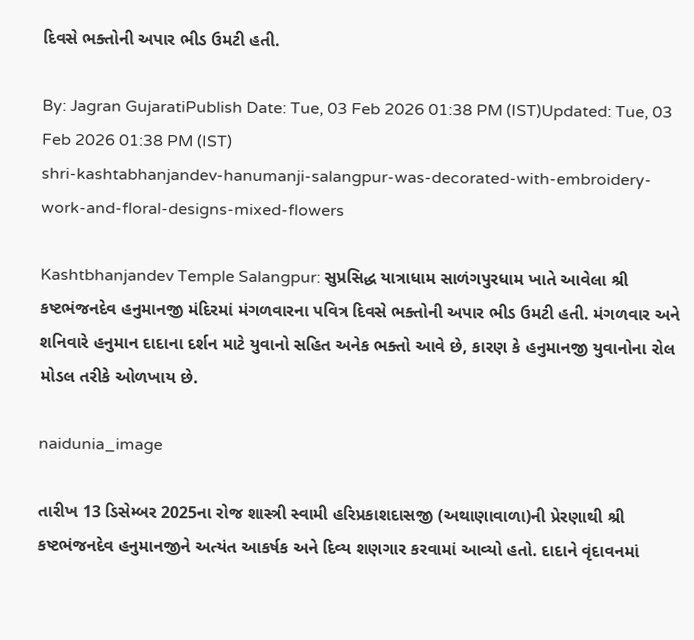દિવસે ભક્તોની અપાર ભીડ ઉમટી હતી.

By: Jagran GujaratiPublish Date: Tue, 03 Feb 2026 01:38 PM (IST)Updated: Tue, 03 Feb 2026 01:38 PM (IST)
shri-kashtabhanjandev-hanumanji-salangpur-was-decorated-with-embroidery-work-and-floral-designs-mixed-flowers

Kashtbhanjandev Temple Salangpur: સુપ્રસિદ્ધ યાત્રાધામ સાળંગપુરધામ ખાતે આવેલા શ્રી કષ્ટભંજનદેવ હનુમાનજી મંદિરમાં મંગળવારના પવિત્ર દિવસે ભક્તોની અપાર ભીડ ઉમટી હતી. મંગળવાર અને શનિવારે હનુમાન દાદાના દર્શન માટે યુવાનો સહિત અનેક ભક્તો આવે છે, કારણ કે હનુમાનજી યુવાનોના રોલ મોડલ તરીકે ઓળખાય છે.

naidunia_image

તારીખ 13 ડિસેમ્બર 2025ના રોજ શાસ્ત્રી સ્વામી હરિપ્રકાશદાસજી (અથાણાવાળા)ની પ્રેરણાથી શ્રી કષ્ટભંજનદેવ હનુમાનજીને અત્યંત આકર્ષક અને દિવ્ય શણગાર કરવામાં આવ્યો હતો. દાદાને વૃંદાવનમાં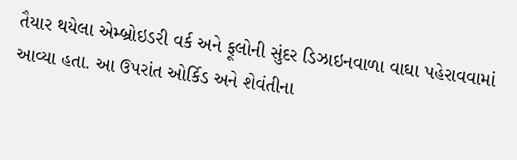તૈયાર થયેલા એમ્બ્રોઇડરી વર્ક અને ફૂલોની સુંદર ડિઝાઇનવાળા વાઘા પહેરાવવામાં આવ્યા હતા. આ ઉપરાંત ઓર્કિડ અને શેવંતીના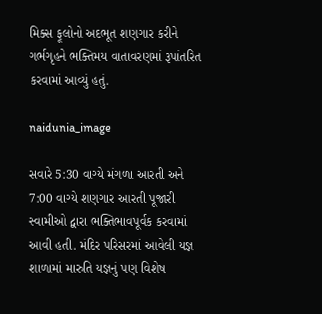મિક્સ ફૂલોનો અદભૂત શણગાર કરીને ગર્ભગૃહને ભક્તિમય વાતાવરણમાં રૂપાંતરિત કરવામાં આવ્યું હતું.

naidunia_image

સવારે 5:30 વાગ્યે મંગળા આરતી અને 7:00 વાગ્યે શણગાર આરતી પૂજારી સ્વામીઓ દ્વારા ભક્તિભાવપૂર્વક કરવામાં આવી હતી. મંદિર પરિસરમાં આવેલી યજ્ઞ શાળામાં મારુતિ યજ્ઞનું પણ વિશેષ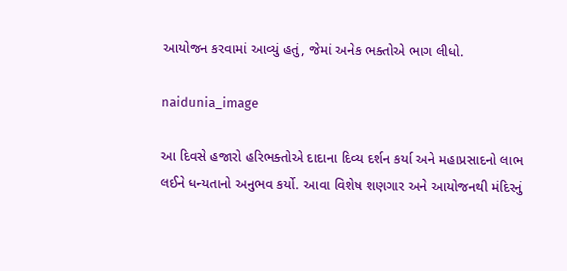આયોજન કરવામાં આવ્યું હતું, જેમાં અનેક ભક્તોએ ભાગ લીધો.

naidunia_image

આ દિવસે હજારો હરિભક્તોએ દાદાના દિવ્ય દર્શન કર્યા અને મહાપ્રસાદનો લાભ લઈને ધન્યતાનો અનુભવ કર્યો. આવા વિશેષ શણગાર અને આયોજનથી મંદિરનું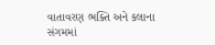વાતાવરણ ભક્તિ અને કલાના સંગમમાં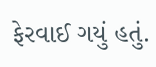ફેરવાઈ ગયું હતું.